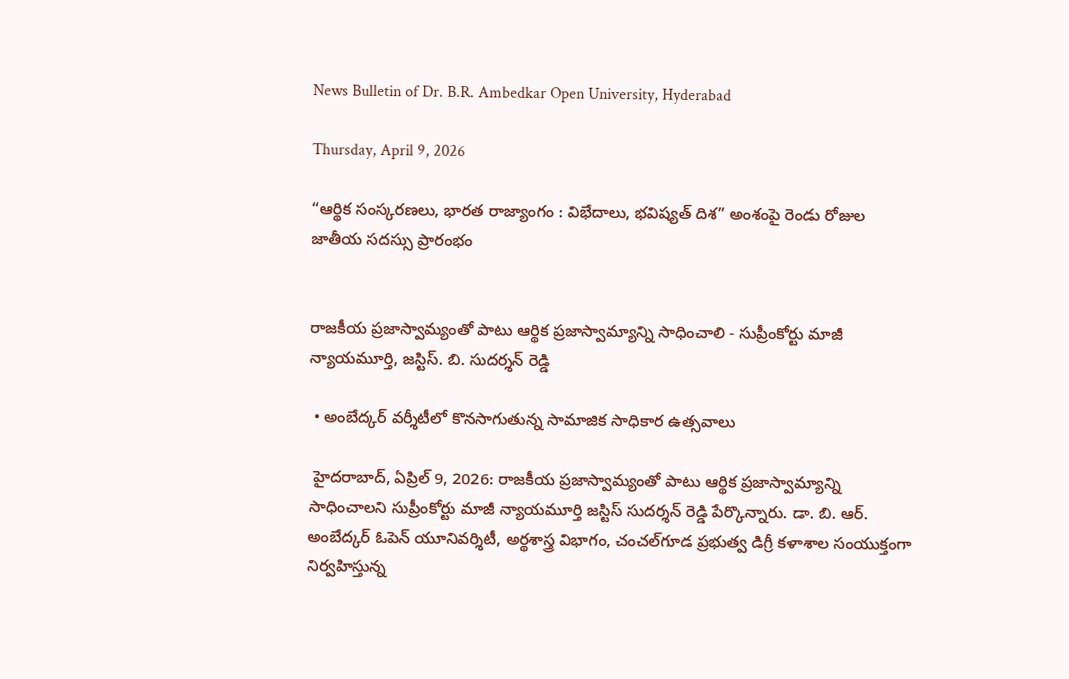News Bulletin of Dr. B.R. Ambedkar Open University, Hyderabad

Thursday, April 9, 2026

“ఆర్థిక సంస్కరణలు, భారత రాజ్యాంగం : విభేదాలు, భవిష్యత్ దిశ” అంశంపై రెండు రోజుల జాతీయ సదస్సు ప్రారంభం


రాజకీయ ప్రజాస్వామ్యంతో పాటు ఆర్థిక ప్రజాస్వామ్యాన్ని సాధించాలి - సుప్రీంకోర్టు మాజీ న్యాయమూర్తి, జస్టిస్. బి. సుదర్శన్ రెడ్డి

 • అంబేద్కర్ వర్శీటీలో కొనసాగుతున్న సామాజిక సాధికార ఉత్సవాలు

 హైదరాబాద్, ఏప్రిల్ 9, 2026: రాజకీయ ప్రజాస్వామ్యంతో పాటు ఆర్థిక ప్రజాస్వామ్యాన్ని సాధించాలని సుప్రీంకోర్టు మాజీ న్యాయమూర్తి జస్టిస్ సుదర్శన్ రెడ్డి పేర్కొన్నారు. డా. బి. ఆర్. అంబేద్కర్ ఓపెన్ యూనివర్శిటీ, అర్థశాస్త్ర విభాగం, చంచల్‌గూడ ప్రభుత్వ డిగ్రీ కళాశాల సంయుక్తంగా నిర్వహిస్తున్న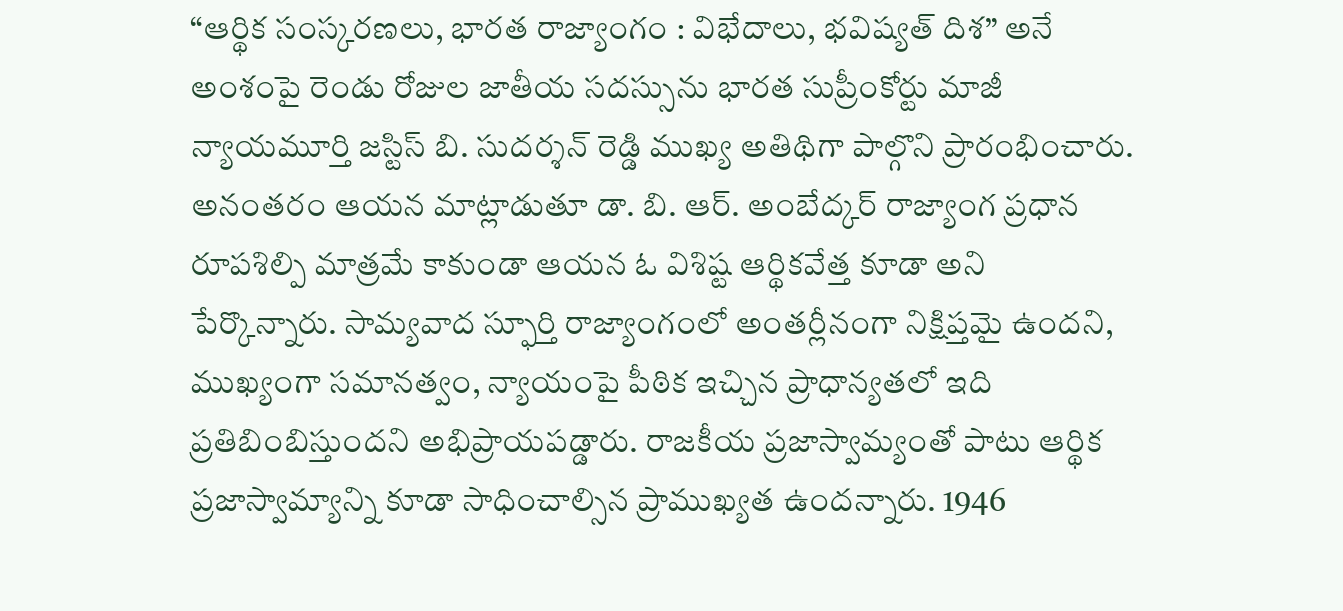“ఆర్థిక సంస్కరణలు, భారత రాజ్యాంగం : విభేదాలు, భవిష్యత్ దిశ” అనే అంశంపై రెండు రోజుల జాతీయ సదస్సును భారత సుప్రీంకోర్టు మాజీ న్యాయమూర్తి జస్టిస్ బి. సుదర్శన్ రెడ్డి ముఖ్య అతిథిగా పాల్గొని ప్రారంభించారు. అనంతరం ఆయన మాట్లాడుతూ డా. బి. ఆర్. అంబేద్కర్ రాజ్యాంగ ప్రధాన రూపశిల్పి మాత్రమే కాకుండా ఆయన ఓ విశిష్ట ఆర్థికవేత్త కూడా అని పేర్కొన్నారు. సామ్యవాద స్ఫూర్తి రాజ్యాంగంలో అంతర్లీనంగా నిక్షిప్తమై ఉందని, ముఖ్యంగా సమానత్వం, న్యాయంపై పీఠిక ఇచ్చిన ప్రాధాన్యతలో ఇది ప్రతిబింబిస్తుందని అభిప్రాయపడ్డారు. రాజకీయ ప్రజాస్వామ్యంతో పాటు ఆర్థిక ప్రజాస్వామ్యాన్ని కూడా సాధించాల్సిన ప్రాముఖ్యత ఉందన్నారు. 1946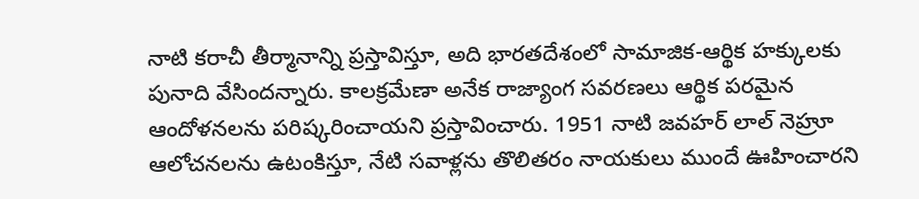నాటి కరాచీ తీర్మానాన్ని ప్రస్తావిస్తూ, అది భారతదేశంలో సామాజిక-ఆర్థిక హక్కులకు పునాది వేసిందన్నారు. కాలక్రమేణా అనేక రాజ్యాంగ సవరణలు ఆర్థిక పరమైన ఆందోళనలను పరిష్కరించాయని ప్రస్తావించారు. 1951 నాటి జవహర్ లాల్ నెహ్రూ ఆలోచనలను ఉటంకిస్తూ, నేటి సవాళ్లను తొలితరం నాయకులు ముందే ఊహించారని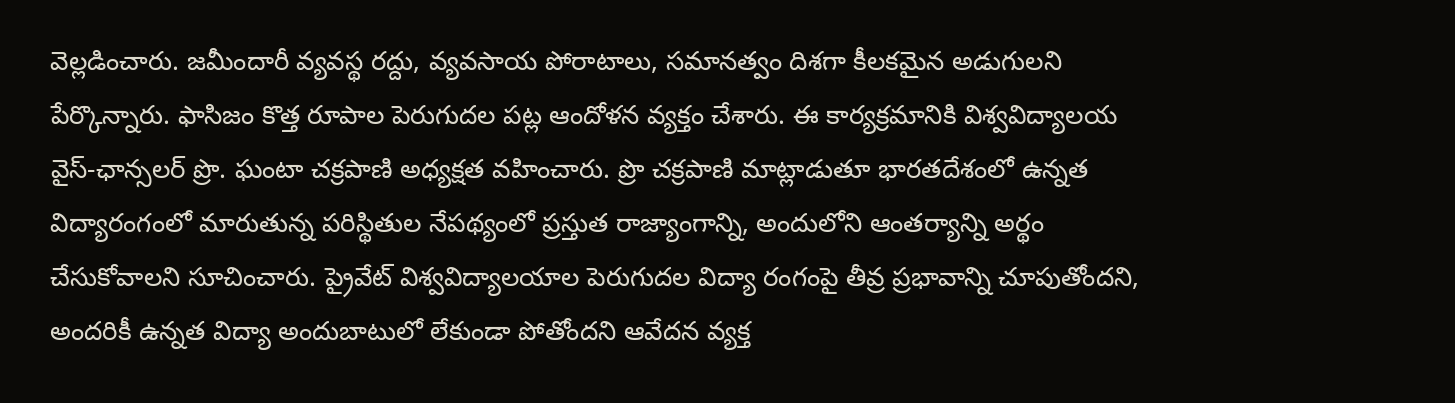వెల్లడించారు. జమీందారీ వ్యవస్థ రద్దు, వ్యవసాయ పోరాటాలు, సమానత్వం దిశగా కీలకమైన అడుగులని పేర్కొన్నారు. ఫాసిజం కొత్త రూపాల పెరుగుదల పట్ల ఆందోళన వ్యక్తం చేశారు. ఈ కార్యక్రమానికి విశ్వవిద్యాలయ వైస్-ఛాన్సలర్ ప్రొ. ఘంటా చక్రపాణి అధ్యక్షత వహించారు. ప్రొ చక్రపాణి మాట్లాడుతూ భారతదేశంలో ఉన్నత విద్యారంగంలో మారుతున్న పరిస్థితుల నేపథ్యంలో ప్రస్తుత రాజ్యాంగాన్ని, అందులోని ఆంతర్యాన్ని అర్థం చేసుకోవాలని సూచించారు. ప్రైవేట్ విశ్వవిద్యాలయాల పెరుగుదల విద్యా రంగంపై తీవ్ర ప్రభావాన్ని చూపుతోందని, అందరికీ ఉన్నత విద్యా అందుబాటులో లేకుండా పోతోందని ఆవేదన వ్యక్త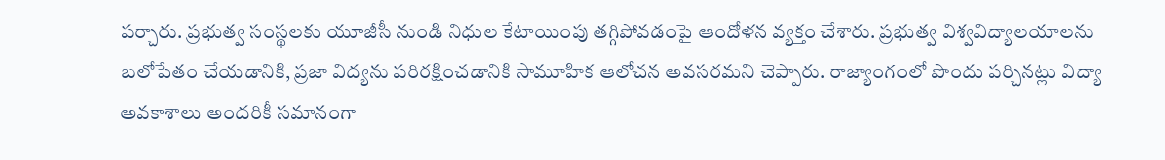పర్చారు. ప్రభుత్వ సంస్థలకు యూజీసీ నుండి నిధుల కేటాయింపు తగ్గిపోవడంపై ఆందోళన వ్యక్తం చేశారు. ప్రభుత్వ విశ్వవిద్యాలయాలను బలోపేతం చేయడానికి, ప్రజా విద్యను పరిరక్షించడానికి సామూహిక ఆలోచన అవసరమని చెప్పారు. రాజ్యాంగంలో పొందు పర్చినట్లు విద్యా అవకాశాలు అందరికీ సమానంగా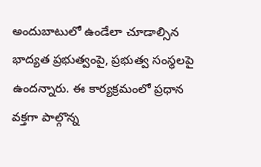అందుబాటులో ఉండేలా చూడాల్సిన భాద్యత ప్రభుత్వంపై, ప్రభుత్వ సంస్థలపై ఉందన్నారు. ఈ కార్యక్రమంలో ప్రధాన వక్తగా పాల్గొన్న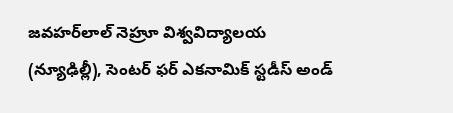జవహర్‌లాల్ నెహ్రూ విశ్వవిద్యాలయ (న్యూఢిల్లీ), సెంటర్ ఫర్ ఎకనామిక్ స్టడీస్ అండ్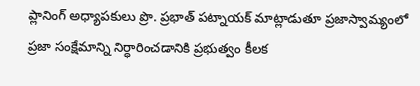ప్లానింగ్ అధ్యాపకులు ప్రొ. ప్రభాత్ పట్నాయక్ మాట్లాడుతూ ప్రజాస్వామ్యంలో ప్రజా సంక్షేమాన్ని నిర్ధారించడానికి ప్రభుత్వం కీలక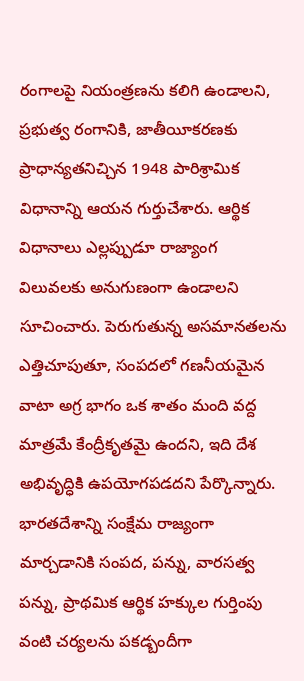రంగాలపై నియంత్రణను కలిగి ఉండాలని, ప్రభుత్వ రంగానికి, జాతీయీకరణకు ప్రాధాన్యతనిచ్చిన 1948 పారిశ్రామిక విధానాన్ని ఆయన గుర్తుచేశారు. ఆర్థిక విధానాలు ఎల్లప్పుడూ రాజ్యాంగ విలువలకు అనుగుణంగా ఉండాలని సూచించారు. పెరుగుతున్న అసమానతలను ఎత్తిచూపుతూ, సంపదలో గణనీయమైన వాటా అగ్ర భాగం ఒక శాతం మంది వద్ద మాత్రమే కేంద్రీకృతమై ఉందని, ఇది దేశ అభివృద్ధికి ఉపయోగపడదని పేర్కొన్నారు. భారతదేశాన్ని సంక్షేమ రాజ్యంగా మార్చడానికి సంపద, పన్ను, వారసత్వ పన్ను, ప్రాథమిక ఆర్థిక హక్కుల గుర్తింపు వంటి చర్యలను పకడ్బందీగా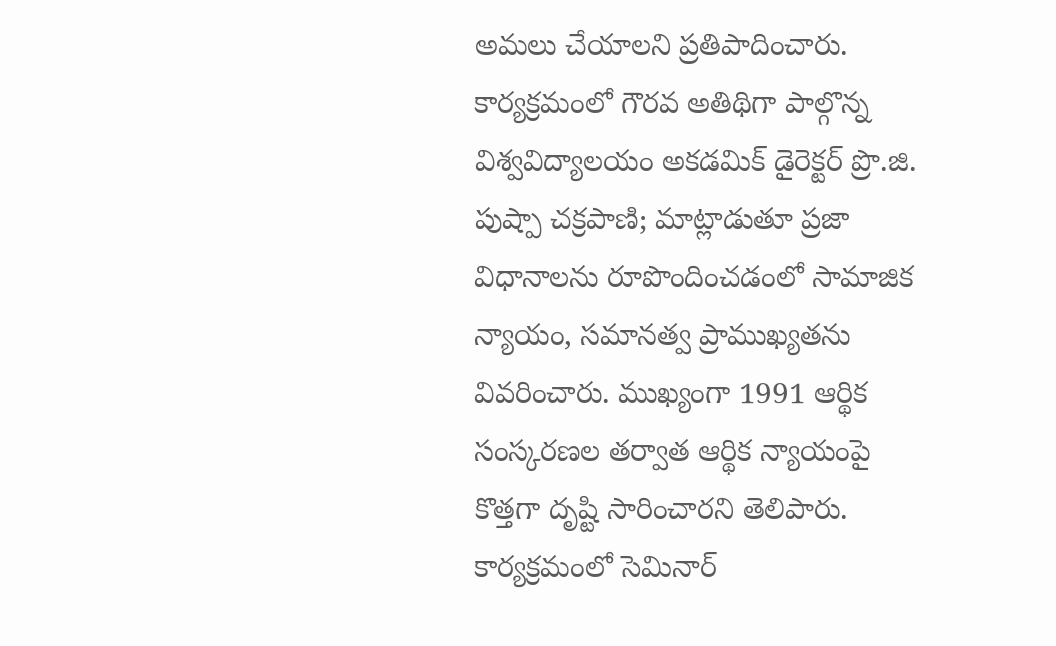అమలు చేయాలని ప్రతిపాదించారు. కార్యక్రమంలో గౌరవ అతిథిగా పాల్గొన్న విశ్వవిద్యాలయం అకడమిక్ డైరెక్టర్ ప్రొ.జి. పుష్పా చక్రపాణి; మాట్లాడుతూ ప్రజా విధానాలను రూపొందించడంలో సామాజిక న్యాయం, సమానత్వ ప్రాముఖ్యతను వివరించారు. ముఖ్యంగా 1991 ఆర్థిక సంస్కరణల తర్వాత ఆర్థిక న్యాయంపై కొత్తగా దృష్టి సారించారని తెలిపారు. కార్యక్రమంలో సెమినార్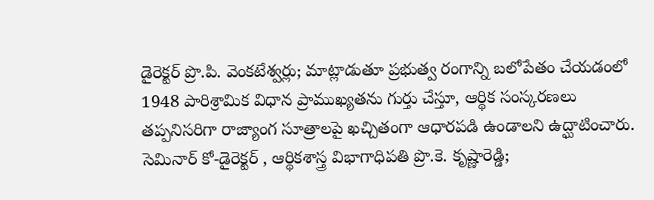డైరెక్టర్ ప్రొ.పి. వెంకటేశ్వర్లు; మాట్లాడుతూ ప్రభుత్వ రంగాన్ని బలోపేతం చేయడంలో 1948 పారిశ్రామిక విధాన ప్రాముఖ్యతను గుర్తు చేస్తూ, ఆర్థిక సంస్కరణలు తప్పనిసరిగా రాజ్యాంగ సూత్రాలపై ఖచ్చితంగా ఆధారపడి ఉండాలని ఉద్ఘాటించారు. సెమినార్ కో-డైరెక్టర్ , ఆర్థికశాస్త్ర విభాగాధిపతి ప్రొ.కె. కృష్ణారెడ్డి;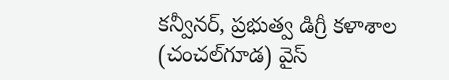కన్వీనర్, ప్రభుత్వ డిగ్రీ కళాశాల (చంచల్‌గూడ) వైస్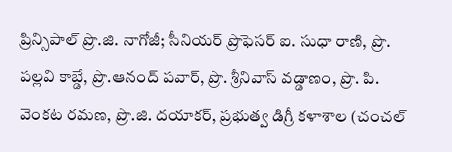ప్రిన్సిపాల్ ప్రొ.జి. నాగోజీ; సీనియర్ ప్రొఫెసర్ ఐ. సుధా రాణి, ప్రొ. పల్లవి కాబ్డే, ప్రొ.ఆనంద్ పవార్, ప్రొ. శ్రీనివాస్ వడ్డాణం, ప్రొ. పి. వెంకట రమణ, ప్రొ.జి. దయాకర్, ప్రభుత్వ డిగ్రీ కళాశాల (చంచల్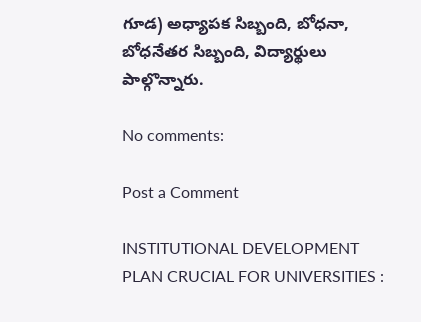గూడ) అధ్యాపక సిబ్బంది, బోధనా, బోధనేతర సిబ్బంది, విద్యార్థులు పాల్గొన్నారు.

No comments:

Post a Comment

INSTITUTIONAL DEVELOPMENT PLAN CRUCIAL FOR UNIVERSITIES :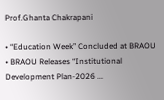Prof.Ghanta Chakrapani

• “Education Week” Concluded at BRAOU  • BRAOU Releases “Institutional Development Plan-2026 ...